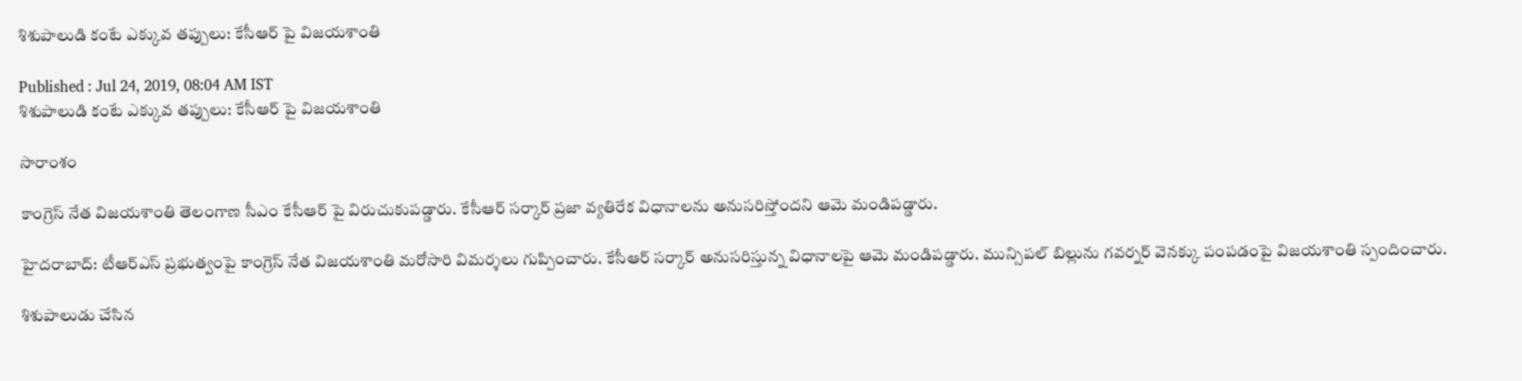శిశుపాలుడి కంటే ఎక్కువ తప్పులు: కేసీఆర్ పై విజయశాంతి

Published : Jul 24, 2019, 08:04 AM IST
శిశుపాలుడి కంటే ఎక్కువ తప్పులు: కేసీఆర్ పై విజయశాంతి

సారాంశం

కాంగ్రెస్ నేత విజయశాంతి తెలంగాణ సీఎం కేసీఆర్ పై విరుచుకుపడ్డారు. కేసీఆర్ సర్కార్ ప్రజా వ్యతిరేక విధానాలను అనుసరిస్తోందని ఆమె మండిపడ్డారు.

హైదరాబాద్: టీఆర్ఎస్ ప్రభుత్వంపై కాంగ్రెస్ నేత విజయశాంతి మరోసారి విమర్శలు గుప్పించారు. కేసీఆర్ సర్కార్ అనుసరిస్తున్న విధానాలపై ఆమె మండిపడ్డారు. మున్సిపల్ బిల్లును గవర్నర్ వెనక్కు పంపడంపై విజయశాంతి స్పందించారు.

శిశుపాలుడు చేసిన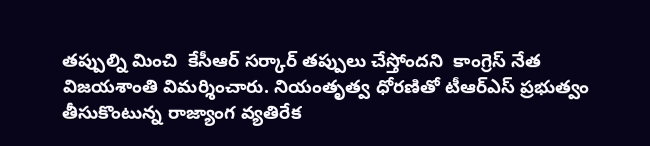తప్పుల్ని మించి  కేసీఆర్ సర్కార్ తప్పులు చేస్తోందని  కాంగ్రెస్ నేత విజయశాంతి విమర్శించారు. నియంతృత్వ ధోరణితో టీఆర్ఎస్ ప్రభుత్వం తీసుకొంటున్న రాజ్యాంగ వ్యతిరేక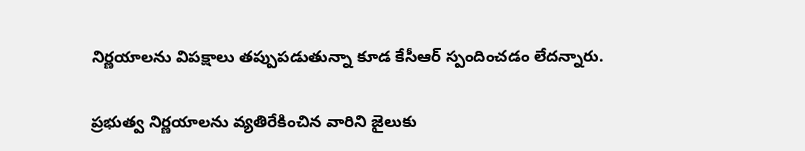నిర్ణయాలను విపక్షాలు తప్పుపడుతున్నా కూడ కేసీఆర్ స్పందించడం లేదన్నారు.

ప్రభుత్వ నిర్ణయాలను వ్యతిరేకించిన వారిని జైలుకు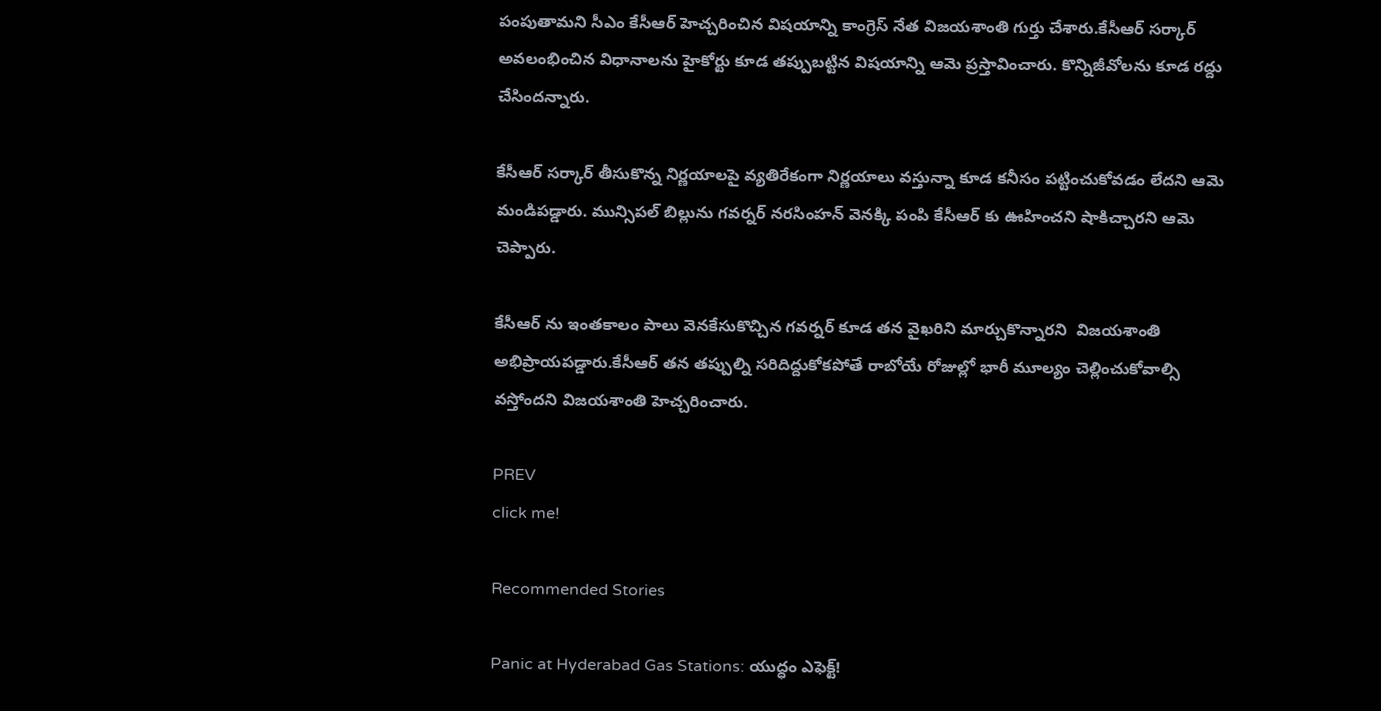పంపుతామని సీఎం కేసీఆర్ హెచ్చరించిన విషయాన్ని కాంగ్రెస్ నేత విజయశాంతి గుర్తు చేశారు.కేసీఆర్ సర్కార్ అవలంభించిన విధానాలను హైకోర్టు కూడ తప్పుబట్టిన విషయాన్ని ఆమె ప్రస్తావించారు. కొన్నిజీవోలను కూడ రద్దు చేసిందన్నారు.

కేసీఆర్ సర్కార్ తీసుకొన్న నిర్ణయాలపై వ్యతిరేకంగా నిర్ణయాలు వస్తున్నా కూడ కనీసం పట్టించుకోవడం లేదని ఆమె మండిపడ్డారు. మున్సిపల్ బిల్లును గవర్నర్ నరసింహన్ వెనక్కి పంపి కేసీఆర్ కు ఊహించని షాకిచ్చారని ఆమె చెప్పారు.

కేసీఆర్ ను ఇంతకాలం పాలు వెనకేసుకొచ్చిన గవర్నర్ కూడ తన వైఖరిని మార్చుకొన్నారని  విజయశాంతి అభిప్రాయపడ్డారు.కేసీఆర్ తన తప్పుల్ని సరిదిద్దుకోకపోతే రాబోయే రోజుల్లో భారీ మూల్యం చెల్లించుకోవాల్సి వస్తోందని విజయశాంతి హెచ్చరించారు.

PREV
click me!

Recommended Stories

Panic at Hyderabad Gas Stations: యుద్ధం ఎఫెక్ట్!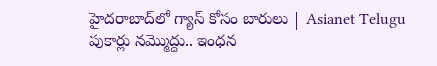హైదరాబాద్‌లో గ్యాస్ కోసం బారులు | Asianet Telugu
పుకార్లు నమ్మొద్దు.. ఇంధన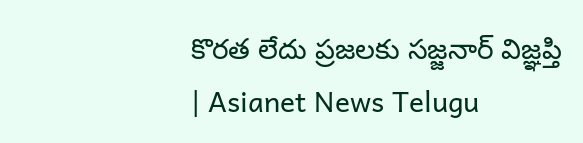కొరత లేదు ప్రజలకు సజ్జనార్ విజ్ఞప్తి | Asianet News Telugu